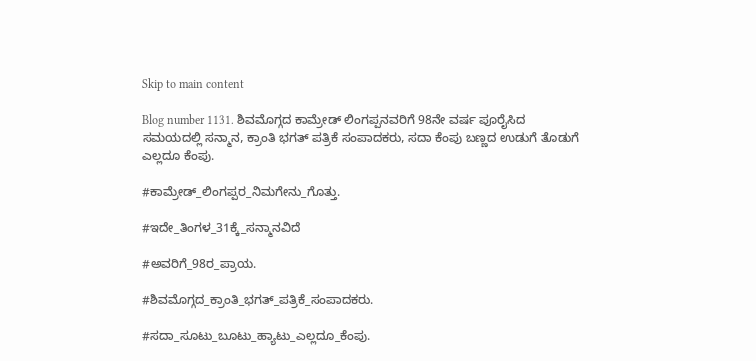Skip to main content

Blog number 1131. ಶಿವಮೊಗ್ಗದ ಕಾಮ್ರೇಡ್ ಲಿಂಗಪ್ಪನವರಿಗೆ 98ನೇ ವರ್ಷ ಪೂರೈಸಿದ ಸಮಯದಲ್ಲಿ ಸನ್ಮಾನ, ಕ್ರಾಂತಿ ಭಗತ್ ಪತ್ರಿಕೆ ಸಂಪಾದಕರು, ಸದಾ ಕೆಂಪು ಬಣ್ಣದ ಉಡುಗೆ ತೊಡುಗೆ ಎಲ್ಲದೂ ಕೆಂಪು.

#ಕಾಮ್ರೇಡ್_ಲಿಂಗಪ್ಪರ_ನಿಮಗೇನು_ಗೊತ್ತು.

#ಇದೇ_ತಿಂಗಳ_31ಕ್ಕೆ_ಸನ್ಮಾನವಿದೆ

#ಅವರಿಗೆ_98ರ_ಪ್ರಾಯ.

#ಶಿವಮೊಗ್ಗದ_ಕ್ರಾಂತಿ_ಭಗತ್_ಪತ್ರಿಕೆ_ಸಂಪಾದಕರು.

#ಸದಾ_ಸೂಟು_ಬೂಟು_ಹ್ಯಾಟು_ಎಲ್ಲದೂ_ಕೆಂಪು.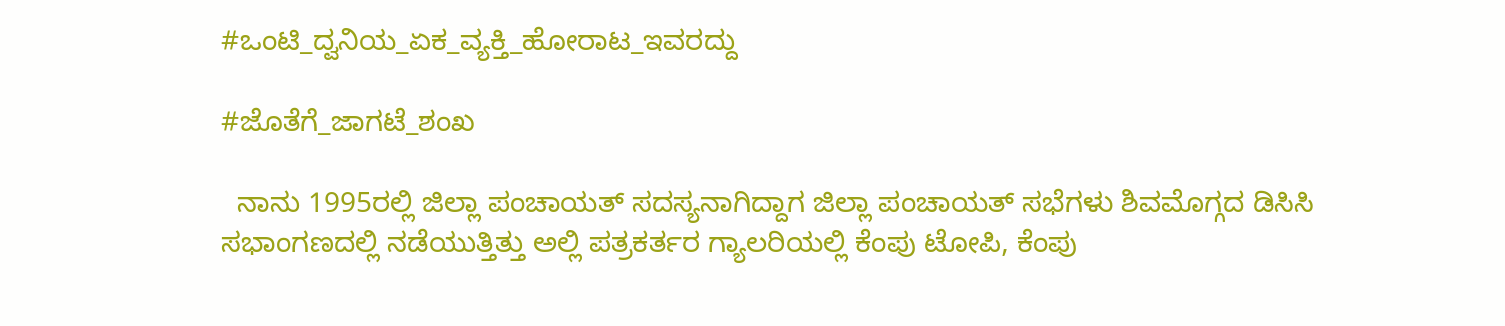#ಒಂಟಿ_ದ್ವನಿಯ_ಏಕ_ವ್ಯಕ್ತಿ_ಹೋರಾಟ_ಇವರದ್ದು

#ಜೊತೆಗೆ_ಜಾಗಟೆ_ಶಂಖ

  ನಾನು 1995ರಲ್ಲಿ ಜಿಲ್ಲಾ ಪಂಚಾಯತ್ ಸದಸ್ಯನಾಗಿದ್ದಾಗ ಜಿಲ್ಲಾ ಪಂಚಾಯತ್ ಸಭೆಗಳು ಶಿವಮೊಗ್ಗದ ಡಿಸಿಸಿ ಸಭಾಂಗಣದಲ್ಲಿ ನಡೆಯುತ್ತಿತ್ತು ಅಲ್ಲಿ ಪತ್ರಕರ್ತರ ಗ್ಯಾಲರಿಯಲ್ಲಿ ಕೆಂಪು ಟೋಪಿ, ಕೆಂಪು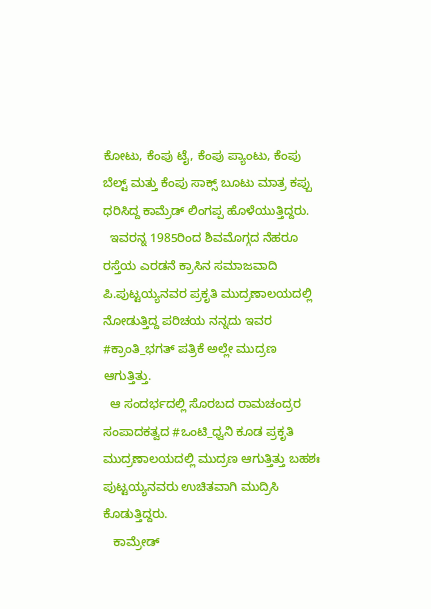ಕೋಟು, ಕೆಂಪು ಟೈ, ಕೆಂಪು ಪ್ಯಾಂಟು, ಕೆಂಪು ಬೆಲ್ಟ್ ಮತ್ತು ಕೆಂಪು ಸಾಕ್ಸ್ ಬೂಟು ಮಾತ್ರ ಕಪ್ಪು ಧರಿಸಿದ್ದ ಕಾಮ್ರೆಡ್ ಲಿಂಗಪ್ಪ ಹೊಳೆಯುತ್ತಿದ್ದರು.
  ಇವರನ್ನ 1985ರಿಂದ ಶಿವಮೊಗ್ಗದ ನೆಹರೂ ರಸ್ತೆಯ ಎರಡನೆ ಕ್ರಾಸಿನ ಸಮಾಜವಾದಿ ಪಿ.ಪುಟ್ಟಯ್ಯನವರ ಪ್ರಕೃತಿ ಮುದ್ರಣಾಲಯದಲ್ಲಿ ನೋಡುತ್ತಿದ್ದ ಪರಿಚಯ ನನ್ನದು ಇವರ #ಕ್ರಾಂತಿ_ಭಗತ್ ಪತ್ರಿಕೆ ಅಲ್ಲೇ ಮುದ್ರಣ ಆಗುತ್ತಿತ್ತು.
  ಆ ಸಂದರ್ಭದಲ್ಲಿ ಸೊರಬದ ರಾಮಚಂದ್ರರ ಸಂಪಾದಕತ್ವದ #ಒಂಟಿ_ಧ್ವನಿ ಕೂಡ ಪ್ರಕೃತಿ ಮುದ್ರಣಾಲಯದಲ್ಲಿ ಮುದ್ರಣ ಆಗುತ್ತಿತ್ತು ಬಹಶಃ ಪುಟ್ಟಯ್ಯನವರು ಉಚಿತವಾಗಿ ಮುದ್ರಿಸಿ ಕೊಡುತ್ತಿದ್ದರು.
   ಕಾಮ್ರೇಡ್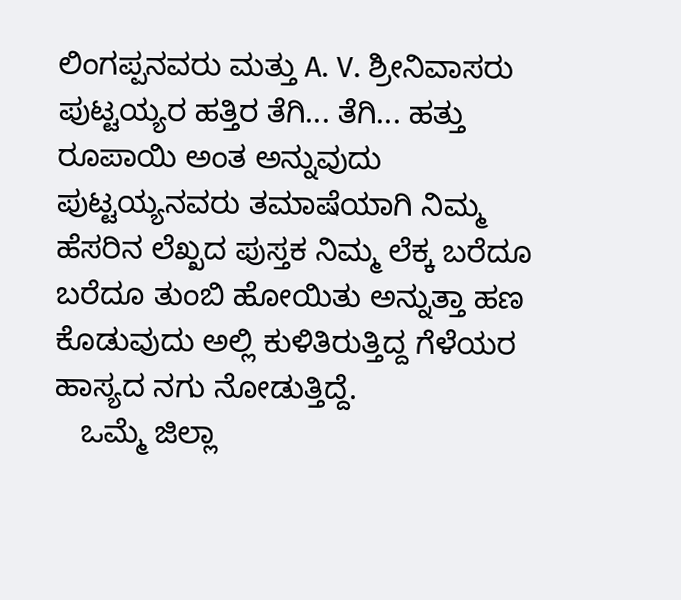ಲಿಂಗಪ್ಪನವರು ಮತ್ತು A. V. ಶ್ರೀನಿವಾಸರು ಪುಟ್ಟಯ್ಯರ ಹತ್ತಿರ ತೆಗಿ... ತೆಗಿ... ಹತ್ತು ರೂಪಾಯಿ ಅಂತ ಅನ್ನುವುದು ಪುಟ್ಟಯ್ಯನವರು ತಮಾಷೆಯಾಗಿ ನಿಮ್ಮ ಹೆಸರಿನ ಲೆಖ್ಖದ ಪುಸ್ತಕ ನಿಮ್ಮ ಲೆಕ್ಕ ಬರೆದೂ ಬರೆದೂ ತುಂಬಿ ಹೋಯಿತು ಅನ್ನುತ್ತಾ ಹಣ ಕೊಡುವುದು ಅಲ್ಲಿ ಕುಳಿತಿರುತ್ತಿದ್ದ ಗೆಳೆಯರ ಹಾಸ್ಯದ ನಗು ನೋಡುತ್ತಿದ್ದೆ.
   ಒಮ್ಮೆ ಜಿಲ್ಲಾ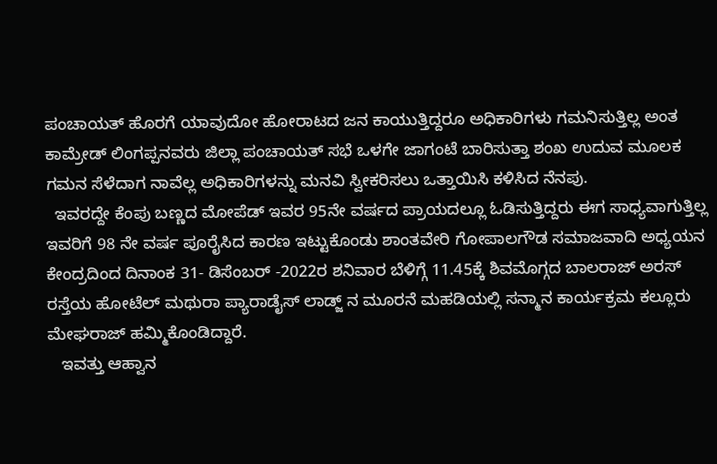ಪಂಚಾಯತ್ ಹೊರಗೆ ಯಾವುದೋ ಹೋರಾಟದ ಜನ ಕಾಯುತ್ತಿದ್ದರೂ ಅಧಿಕಾರಿಗಳು ಗಮನಿಸುತ್ತಿಲ್ಲ ಅಂತ ಕಾಮ್ರೇಡ್ ಲಿಂಗಪ್ಪನವರು ಜಿಲ್ಲಾ ಪಂಚಾಯತ್ ಸಭೆ ಒಳಗೇ ಜಾಗಂಟೆ ಬಾರಿಸುತ್ತಾ ಶಂಖ ಉದುವ ಮೂಲಕ ಗಮನ ಸೆಳೆದಾಗ ನಾವೆಲ್ಲ ಅಧಿಕಾರಿಗಳನ್ನು ಮನವಿ ಸ್ವೀಕರಿಸಲು ಒತ್ತಾಯಿಸಿ ಕಳಿಸಿದ ನೆನಪು.
  ಇವರದ್ದೇ ಕೆಂಪು ಬಣ್ಣದ ಮೋಪೆಡ್ ಇವರ 95ನೇ ವರ್ಷದ ಪ್ರಾಯದಲ್ಲೂ ಓಡಿಸುತ್ತಿದ್ದರು ಈಗ ಸಾಧ್ಯವಾಗುತ್ತಿಲ್ಲ ಇವರಿಗೆ 98 ನೇ ವರ್ಷ ಪೂರೈಸಿದ ಕಾರಣ ಇಟ್ಟುಕೊಂಡು ಶಾಂತವೇರಿ ಗೋಪಾಲಗೌಡ ಸಮಾಜವಾದಿ ಅಧ್ಯಯನ ಕೇಂದ್ರದಿಂದ ದಿನಾಂಕ 31- ಡಿಸೆಂಬರ್ -2022ರ ಶನಿವಾರ ಬೆಳಿಗ್ಗೆ 11.45ಕ್ಕೆ ಶಿವಮೊಗ್ಗದ ಬಾಲರಾಜ್ ಅರಸ್ ರಸ್ತೆಯ ಹೋಟೆಲ್ ಮಥುರಾ ಪ್ಯಾರಾಡೈಸ್ ಲಾಡ್ಜ್ ನ ಮೂರನೆ ಮಹಡಿಯಲ್ಲಿ ಸನ್ಮಾನ ಕಾರ್ಯಕ್ರಮ ಕಲ್ಲೂರು ಮೇಘರಾಜ್ ಹಮ್ಮಿಕೊಂಡಿದ್ದಾರೆ.
   ಇವತ್ತು ಆಹ್ವಾನ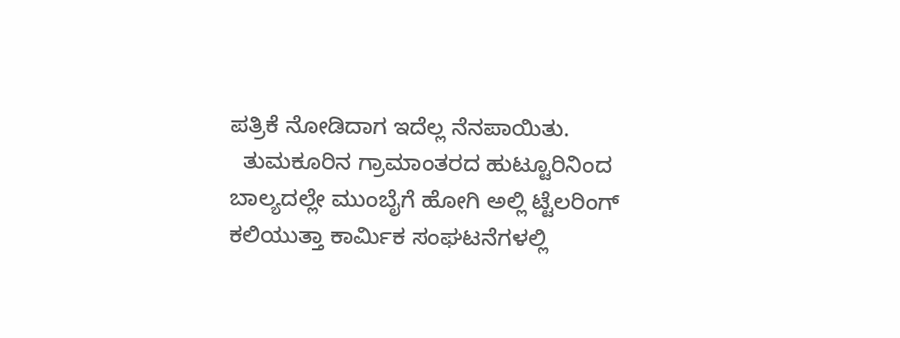ಪತ್ರಿಕೆ ನೋಡಿದಾಗ ಇದೆಲ್ಲ ನೆನಪಾಯಿತು.
  ತುಮಕೂರಿನ ಗ್ರಾಮಾಂತರದ ಹುಟ್ಟೂರಿನಿಂದ ಬಾಲ್ಯದಲ್ಲೇ ಮುಂಬೈಗೆ ಹೋಗಿ ಅಲ್ಲಿ ಟ್ಟೆಲರಿಂಗ್‌ ಕಲಿಯುತ್ತಾ ಕಾರ್ಮಿಕ ಸಂಘಟನೆಗಳಲ್ಲಿ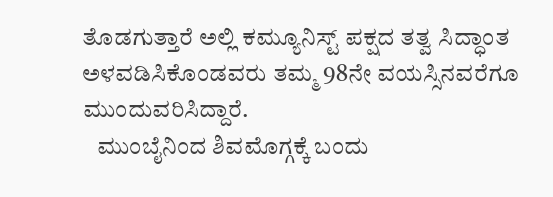ತೊಡಗುತ್ತಾರೆ ಅಲ್ಲಿ ಕಮ್ಯೂನಿಸ್ಟ್ ಪಕ್ಷದ ತತ್ವ ಸಿದ್ಧಾಂತ ಅಳವಡಿಸಿಕೊಂಡವರು ತಮ್ಮ 98ನೇ ವಯಸ್ಸಿನವರೆಗೂ ಮುಂದುವರಿಸಿದ್ದಾರೆ.
   ಮುಂಬೈನಿಂದ ಶಿವಮೊಗ್ಗಕ್ಕೆ ಬಂದು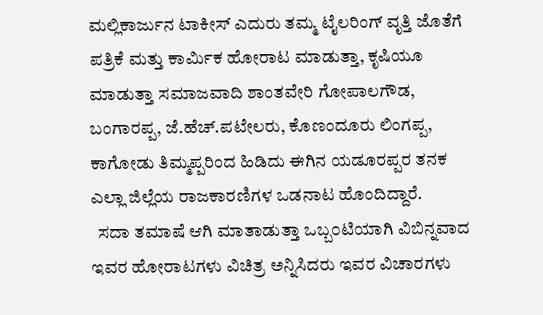ಮಲ್ಲಿಕಾರ್ಜುನ ಟಾಕೀಸ್ ಎದುರು ತಮ್ಮ ಟೈಲರಿಂಗ್‌ ವೃತ್ತಿ ಜೊತೆಗೆ ಪತ್ರಿಕೆ ಮತ್ತು ಕಾರ್ಮಿಕ ಹೋರಾಟ ಮಾಡುತ್ತಾ, ಕೃಷಿಯೂ ಮಾಡುತ್ತಾ ಸಮಾಜವಾದಿ ಶಾಂತವೇರಿ ಗೋಪಾಲಗೌಡ, ಬಂಗಾರಪ್ಪ, ಜೆ.ಹೆಚ್.ಪಟೇಲರು, ಕೊಣಂದೂರು ಲಿಂಗಪ್ಪ, ಕಾಗೋಡು ತಿಮ್ಮಪ್ಪರಿಂದ ಹಿಡಿದು ಈಗಿನ ಯಡೂರಪ್ಪರ ತನಕ ಎಲ್ಲಾ ಜಿಲ್ಲೆಯ ರಾಜಕಾರಣಿಗಳ ಒಡನಾಟ ಹೊಂದಿದ್ದಾರೆ.
  ಸದಾ ತಮಾಷೆ ಆಗಿ ಮಾತಾಡುತ್ತಾ ಒಬ್ಬ೦ಟಿಯಾಗಿ ವಿಬಿನ್ನವಾದ ಇವರ ಹೋರಾಟಗಳು ವಿಚಿತ್ರ ಅನ್ನಿಸಿದರು ಇವರ ವಿಚಾರಗಳು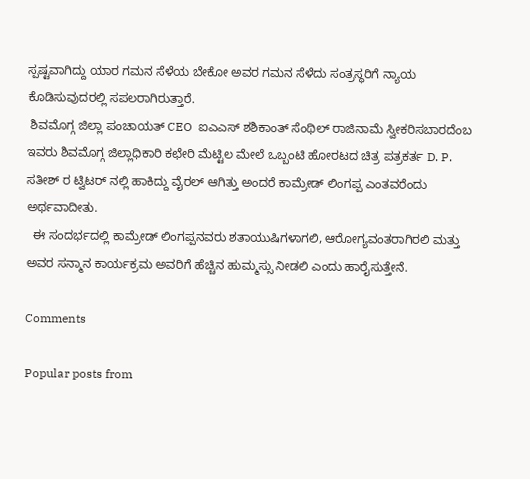ಸ್ಪಷ್ಟವಾಗಿದ್ದು ಯಾರ ಗಮನ ಸೆಳೆಯ ಬೇಕೋ ಅವರ ಗಮನ ಸೆಳೆದು ಸಂತ್ರಸ್ಥರಿಗೆ ನ್ಯಾಯ ಕೊಡಿಸುವುದರಲ್ಲಿ ಸಪಲರಾಗಿರುತ್ತಾರೆ.
 ಶಿವಮೊಗ್ಗ ಜಿಲ್ಲಾ ಪಂಚಾಯತ್ CEO  ಐಎಎಸ್ ಶಶಿಕಾಂತ್ ಸೆಂಥಿಲ್ ರಾಜಿನಾಮೆ ಸ್ವೀಕರಿಸಬಾರದೆಂಬ ಇವರು ಶಿವಮೊಗ್ಗ ಜಿಲ್ಲಾಧಿಕಾರಿ ಕಛೇರಿ ಮೆಟ್ಟಿಲ ಮೇಲೆ ಒಬ್ಬಂಟಿ ಹೋರಟದ ಚಿತ್ರ ಪತ್ರಕರ್ತ D. P. ಸತೀಶ್ ರ ಟ್ವಿಟರ್ ನಲ್ಲಿ ಹಾಕಿದ್ದು ವೈರಲ್ ಆಗಿತ್ತು ಅಂದರೆ ಕಾಮ್ರೇಡ್ ಲಿಂಗಪ್ಪ ಎಂತವರೆಂದು ಅರ್ಥವಾದೀತು.
  ಈ ಸಂದರ್ಭದಲ್ಲಿ ಕಾಮ್ರೇಡ್ ಲಿಂಗಪ್ಪನವರು ಶತಾಯುಷಿಗಳಾಗಲಿ, ಆರೋಗ್ಯವಂತರಾಗಿರಲಿ ಮತ್ತು ಅವರ ಸನ್ಮಾನ ಕಾರ್ಯಕ್ರಮ ಅವರಿಗೆ ಹೆಚ್ಚಿನ ಹುಮ್ಮಸ್ಸು ನೀಡಲಿ ಎಂದು ಹಾರೈಸುತ್ತೇನೆ.

Comments

Popular posts from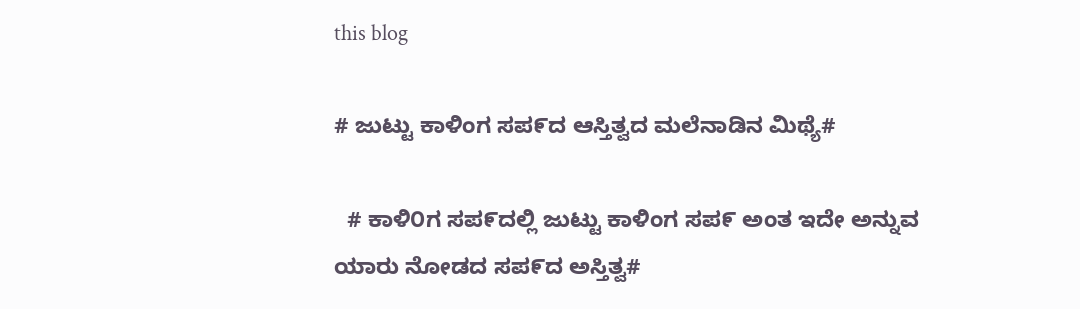this blog

# ಜುಟ್ಟು ಕಾಳಿಂಗ ಸಪ೯ದ ಆಸ್ತಿತ್ವದ ಮಲೆನಾಡಿನ ಮಿಥ್ಯೆ#

  # ಕಾಳಿ೦ಗ ಸಪ೯ದಲ್ಲಿ ಜುಟ್ಟು ಕಾಳಿಂಗ ಸಪ೯ ಅಂತ ಇದೇ ಅನ್ನುವ ಯಾರು ನೋಡದ ಸಪ೯ದ ಅಸ್ತಿತ್ವ#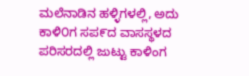ಮಲೆನಾಡಿನ ಹಳ್ಳಿಗಳಲ್ಲಿ, ಅದು ಕಾಳಿ೦ಗ ಸಪ೯ದ ವಾಸಸ್ಥಳದ ಪರಿಸರದಲ್ಲಿ ಜುಟ್ಟು ಕಾಳಿಂಗ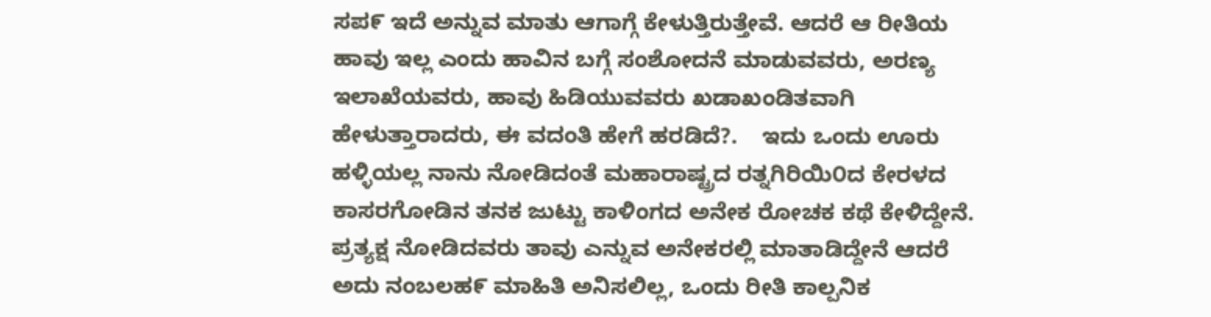ಸಪ೯ ಇದೆ ಅನ್ನುವ ಮಾತು ಆಗಾಗ್ಗೆ ಕೇಳುತ್ತಿರುತ್ತೇವೆ. ಆದರೆ ಆ ರೀತಿಯ ಹಾವು ಇಲ್ಲ ಎಂದು ಹಾವಿನ ಬಗ್ಗೆ ಸಂಶೋದನೆ ಮಾಡುವವರು, ಅರಣ್ಯ ಇಲಾಖೆಯವರು, ಹಾವು ಹಿಡಿಯುವವರು ಖಡಾಖಂಡಿತವಾಗಿ ಹೇಳುತ್ತಾರಾದರು, ಈ ವದಂತಿ ಹೇಗೆ ಹರಡಿದೆ?.    ಇದು ಒಂದು ಊರು ಹಳ್ಳಿಯಲ್ಲ ನಾನು ನೋಡಿದಂತೆ ಮಹಾರಾಷ್ಟ್ರದ ರತ್ನಗಿರಿಯಿ೦ದ ಕೇರಳದ ಕಾಸರಗೋಡಿನ ತನಕ ಜುಟ್ಟು ಕಾಳಿಂಗದ ಅನೇಕ ರೋಚಕ ಕಥೆ ಕೇಳಿದ್ದೇನೆ.   ಪ್ರತ್ಯಕ್ಷ ನೋಡಿದವರು ತಾವು ಎನ್ನುವ ಅನೇಕರಲ್ಲಿ ಮಾತಾಡಿದ್ದೇನೆ ಆದರೆ ಅದು ನಂಬಲಹ೯ ಮಾಹಿತಿ ಅನಿಸಲಿಲ್ಲ, ಒಂದು ರೀತಿ ಕಾಲ್ಪನಿಕ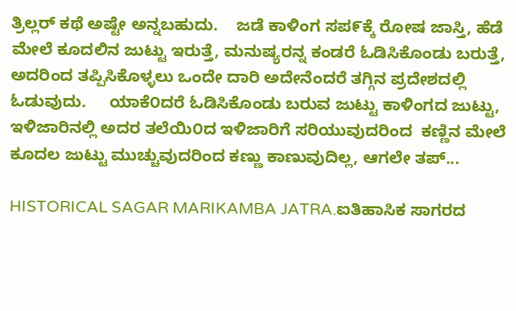ತ್ರಿಲ್ಲರ್ ಕಥೆ ಅಷ್ಟೇ ಅನ್ನಬಹುದು.    ಜಡೆ ಕಾಳಿಂಗ ಸಪ೯ಕ್ಕೆ ರೋಷ ಜಾಸ್ತಿ, ಹೆಡೆ ಮೇಲೆ ಕೂದಲಿನ ಜುಟ್ಟು ಇರುತ್ತೆ, ಮನುಷ್ಯರನ್ನ ಕಂಡರೆ ಓಡಿಸಿಕೊಂಡು ಬರುತ್ತೆ, ಅದರಿಂದ ತಪ್ಪಿಸಿಕೊಳ್ಳಲು ಒಂದೇ ದಾರಿ ಅದೇನೆಂದರೆ ತಗ್ಗಿನ ಪ್ರದೇಶದಲ್ಲಿ ಓಡುವುದು.     ಯಾಕೆ೦ದರೆ ಓಡಿಸಿಕೊಂಡು ಬರುವ ಜುಟ್ಟು ಕಾಳಿಂಗದ ಜುಟ್ಟು, ಇಳಿಜಾರಿನಲ್ಲಿ ಅದರ ತಲೆಯಿ೦ದ ಇಳಿಜಾರಿಗೆ ಸರಿಯುವುದರಿಂದ  ಕಣ್ಣಿನ ಮೇಲೆ ಕೂದಲ ಜುಟ್ಟು ಮುಚ್ಚುವುದರಿಂದ ಕಣ್ಣು ಕಾಣುವುದಿಲ್ಲ, ಆಗಲೇ ತಪ್...

HISTORICAL SAGAR MARIKAMBA JATRA.ಐತಿಹಾಸಿಕ ಸಾಗರದ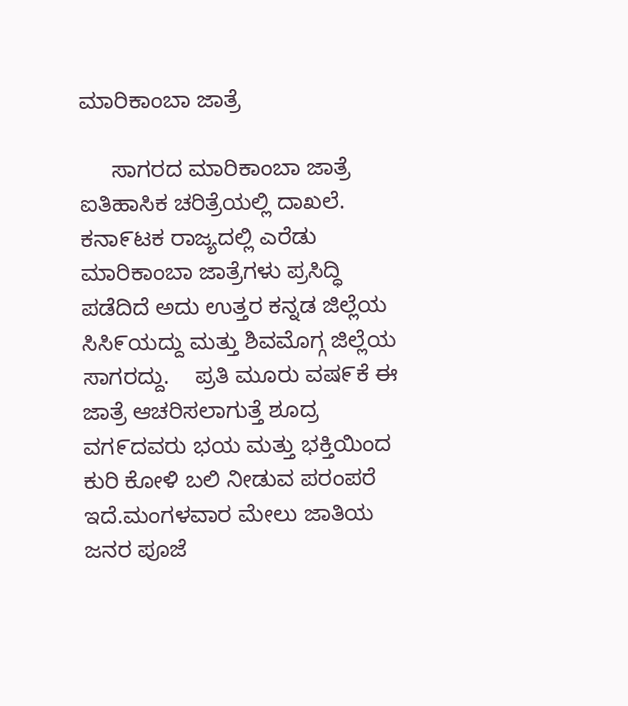ಮಾರಿಕಾಂಬಾ ಜಾತ್ರೆ

     ಸಾಗರದ ಮಾರಿಕಾಂಬಾ ಜಾತ್ರೆ ಐತಿಹಾಸಿಕ ಚರಿತ್ರೆಯಲ್ಲಿ ದಾಖಲೆ.        ಕನಾ೯ಟಕ ರಾಜ್ಯದಲ್ಲಿ ಎರೆಡು ಮಾರಿಕಾಂಬಾ ಜಾತ್ರೆಗಳು ಪ್ರಸಿದ್ಧಿ ಪಡೆದಿದೆ ಅದು ಉತ್ತರ ಕನ್ನಡ ಜಿಲ್ಲೆಯ ಸಿಸಿ೯ಯದ್ದು ಮತ್ತು ಶಿವಮೊಗ್ಗ ಜಿಲ್ಲೆಯ ಸಾಗರದ್ದು.    ಪ್ರತಿ ಮೂರು ವಷ೯ಕೆ ಈ ಜಾತ್ರೆ ಆಚರಿಸಲಾಗುತ್ತೆ ಶೂದ್ರ ವಗ೯ದವರು ಭಯ ಮತ್ತು ಭಕ್ತಿಯಿಂದ ಕುರಿ ಕೋಳಿ ಬಲಿ ನೀಡುವ ಪರಂಪರೆ ಇದೆ.ಮಂಗಳವಾರ ಮೇಲು ಜಾತಿಯ ಜನರ ಪೂಜೆ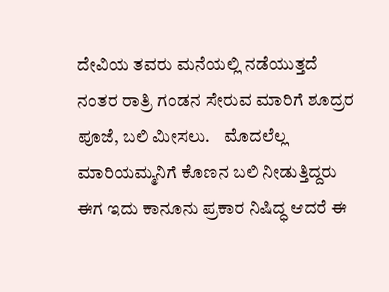ದೇವಿಯ ತವರು ಮನೆಯಲ್ಲಿ ನಡೆಯುತ್ತದೆ ನಂತರ ರಾತ್ರಿ ಗಂಡನ ಸೇರುವ ಮಾರಿಗೆ ಶೂದ್ರರ ಪೂಜೆ, ಬಲಿ ಮೀಸಲು.    ಮೊದಲೆಲ್ಲ ಮಾರಿಯಮ್ಮನಿಗೆ ಕೊಣನ ಬಲಿ ನೀಡುತ್ತಿದ್ದರು ಈಗ ಇದು ಕಾನೂನು ಪ್ರಕಾರ ನಿಷಿದ್ಧ ಆದರೆ ಈ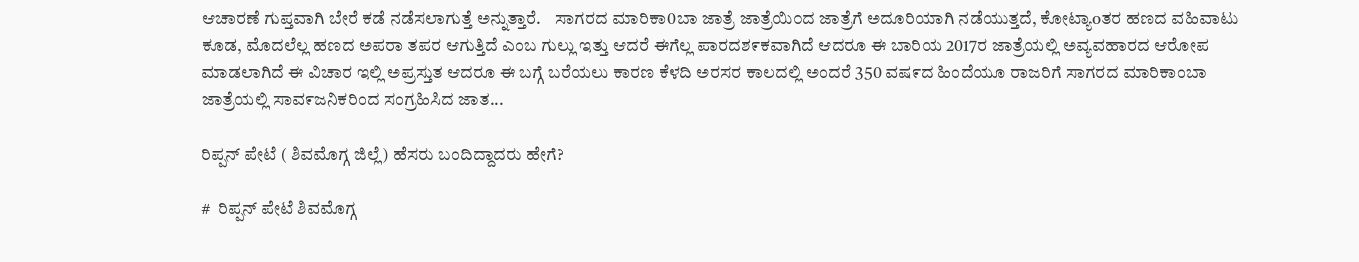ಆಚಾರಣೆ ಗುಪ್ತವಾಗಿ ಬೇರೆ ಕಡೆ ನಡೆಸಲಾಗುತ್ತೆ ಅನ್ನುತ್ತಾರೆ.    ಸಾಗರದ ಮಾರಿಕಾ0ಬಾ ಜಾತ್ರೆ ಜಾತ್ರೆಯಿ೦ದ ಜಾತ್ರೆಗೆ ಅದೂರಿಯಾಗಿ ನಡೆಯುತ್ತದೆ, ಕೋಟ್ಯಾoತರ ಹಣದ ವಹಿವಾಟು ಕೂಡ, ಮೊದಲೆಲ್ಲ ಹಣದ ಅಪರಾ ತಪರ ಆಗುತ್ತಿದೆ ಎಂಬ ಗುಲ್ಲು ಇತ್ತು ಆದರೆ ಈಗೆಲ್ಲ ಪಾರದಶ೯ಕವಾಗಿದೆ ಆದರೂ ಈ ಬಾರಿಯ 2017ರ ಜಾತ್ರೆಯಲ್ಲಿ ಅವ್ಯವಹಾರದ ಆರೋಪ ಮಾಡಲಾಗಿದೆ ಈ ವಿಚಾರ ಇಲ್ಲಿ ಅಪ್ರಸ್ತುತ ಆದರೂ ಈ ಬಗ್ಗೆ ಬರೆಯಲು ಕಾರಣ ಕೆಳದಿ ಅರಸರ ಕಾಲದಲ್ಲಿ ಅಂದರೆ 350 ವಷ೯ದ ಹಿಂದೆಯೂ ರಾಜರಿಗೆ ಸಾಗರದ ಮಾರಿಕಾಂಬಾ ಜಾತ್ರೆಯಲ್ಲಿ ಸಾವ೯ಜನಿಕರಿಂದ ಸಂಗ್ರಹಿಸಿದ ಜಾತ...

ರಿಪ್ಪನ್ ಪೇಟೆ ( ಶಿವಮೊಗ್ಗ ಜಿಲ್ಲೆ) ಹೆಸರು ಬಂದಿದ್ದಾದರು ಹೇಗೆ?

#  ರಿಪ್ಪನ್ ಪೇಟೆ ಶಿವಮೊಗ್ಗ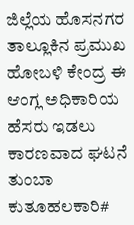ಜಿಲ್ಲೆಯ ಹೊಸನಗರ ತಾಲ್ಲೂಕಿನ ಪ್ರಮುಖ ಹೋಬಳಿ ಕೇಂದ್ರ ಈ ಆಂಗ್ಲ ಅಧಿಕಾರಿಯ ಹೆಸರು ಇಡಲು ಕಾರಣವಾದ ಘಟನೆ ತುಂಬಾ ಕುತೂಹಲಕಾರಿ#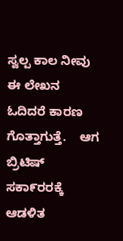ಸ್ವಲ್ಪ ಕಾಲ ನೀವು ಈ ಲೇಖನ ಓದಿದರೆ ಕಾರಣ ಗೊತ್ತಾಗುತ್ತೆ.    ಆಗ ಬ್ರಿಟಿಷ್ ಸಕಾ೯ರರಕ್ಕೆ ಆಡಳಿತ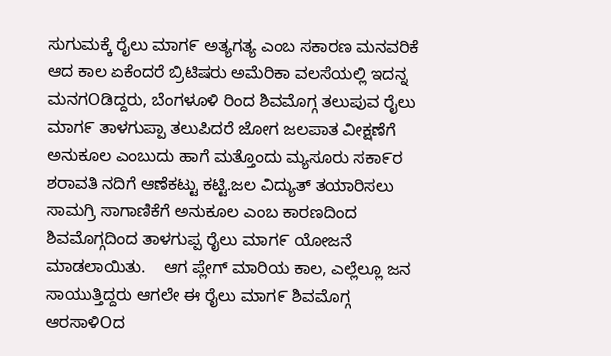ಸುಗುಮಕ್ಕೆ ರೈಲು ಮಾಗ೯ ಅತ್ಯಗತ್ಯ ಎಂಬ ಸಕಾರಣ ಮನವರಿಕೆ ಆದ ಕಾಲ ಏಕೆಂದರೆ ಬ್ರಿಟಿಷರು ಅಮೆರಿಕಾ ವಲಸೆಯಲ್ಲಿ ಇದನ್ನ ಮನಗOಡಿದ್ದರು, ಬೆಂಗಳೂಳಿ ರಿಂದ ಶಿವಮೊಗ್ಗ ತಲುಪುವ ರೈಲು ಮಾಗ೯ ತಾಳಗುಪ್ಪಾ ತಲುಪಿದರೆ ಜೋಗ ಜಲಪಾತ ವೀಕ್ಷಣೆಗೆ ಅನುಕೂಲ ಎಂಬುದು ಹಾಗೆ ಮತ್ತೊಂದು ಮ್ಯಸೂರು ಸಕಾ೯ರ ಶರಾವತಿ ನದಿಗೆ ಆಣೆಕಟ್ಟು ಕಟ್ಟಿ.ಜಲ ವಿದ್ಯುತ್ ತಯಾರಿಸಲು ಸಾಮಗ್ರಿ ಸಾಗಾಣಿಕೆಗೆ ಅನುಕೂಲ ಎಂಬ ಕಾರಣದಿಂದ ಶಿವಮೊಗ್ಗದಿಂದ ತಾಳಗುಪ್ಪ ರೈಲು ಮಾಗ೯ ಯೋಜನೆ ಮಾಡಲಾಯಿತು.    ಆಗ ಪ್ಲೇಗ್ ಮಾರಿಯ ಕಾಲ, ಎಲ್ಲೆಲ್ಲೂ ಜನ ಸಾಯುತ್ತಿದ್ದರು ಆಗಲೇ ಈ ರೈಲು ಮಾಗ೯ ಶಿವಮೊಗ್ಗ ಆರಸಾಳಿOದ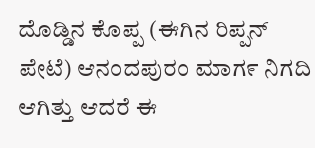ದೊಡ್ಡಿನ ಕೊಪ್ಪ (ಈಗಿನ ರಿಪ್ಪನ್ ಪೇಟೆ) ಆನಂದಪುರಂ ಮಾಗ೯ ನಿಗದಿ ಆಗಿತ್ತು ಆದರೆ ಈ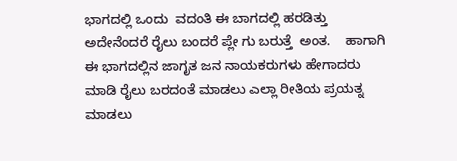ಭಾಗದಲ್ಲಿ ಒಂದು  ವದಂತಿ ಈ ಬಾಗದಲ್ಲಿ ಹರಡಿತ್ತು ಅದೇನೆಂದರೆ ರೈಲು ಬಂದರೆ ಪ್ಲೇ ಗು ಬರುತ್ತೆ  ಅಂತ.    ಹಾಗಾಗಿ ಈ ಭಾಗದಲ್ಲಿನ ಜಾಗೃತ ಜನ ನಾಯಕರುಗಳು ಹೇಗಾದರು ಮಾಡಿ ರೈಲು ಬರದಂತೆ ಮಾಡಲು ಎಲ್ಲಾ ರೀತಿಯ ಪ್ರಯತ್ನ ಮಾಡಲು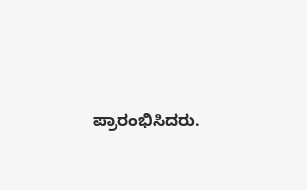ಪ್ರಾರಂಭಿಸಿದರು.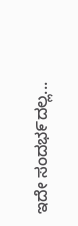ಇದೇ ಸಂದಭ೯ದಲ್ಲ...